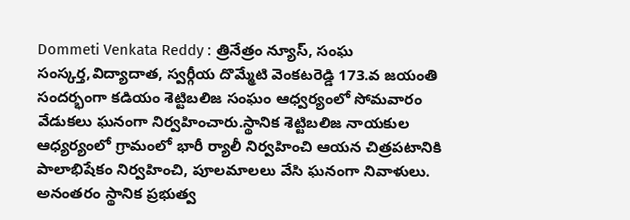Dommeti Venkata Reddy : త్రినేత్రం న్యూస్, సంఘ సంస్కర్త,విద్యాదాత, స్వర్గీయ దొమ్మేటి వెంకటరెడ్డి 173.వ జయంతి సందర్భంగా కడియం శెట్టిబలిజ సంఘం ఆధ్వర్యంలో సోమవారం వేడుకలు ఘనంగా నిర్వహించారు.స్థానిక శెట్టిబలిజ నాయకుల ఆధ్యర్యంలో గ్రామంలో భారీ ర్యాలీ నిర్వహించి ఆయన చిత్రపటానికి పాలాభిషేకం నిర్వహించి, పూలమాలలు వేసి ఘనంగా నివాళులు. అనంతరం స్థానిక ప్రభుత్వ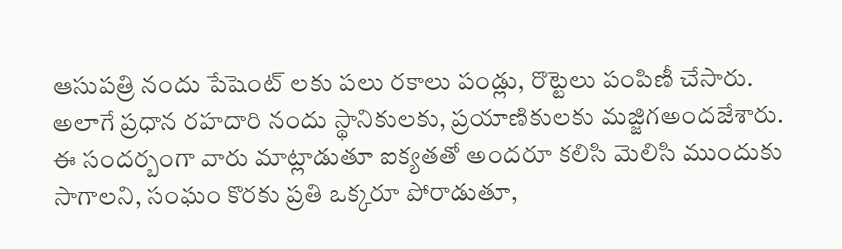ఆసుపత్రి నందు పేషెంట్ లకు పలు రకాలు పండ్లు, రొట్టెలు పంపిణీ చేసారు. అలాగే ప్రధాన రహదారి నందు స్థానికులకు, ప్రయాణికులకు మజ్జిగఅందజేశారు.
ఈ సందర్బంగా వారు మాట్లాడుతూ ఐక్యతతో అందరూ కలిసి మెలిసి ముందుకు సాగాలని, సంఘం కొరకు ప్రతి ఒక్కరూ పోరాడుతూ,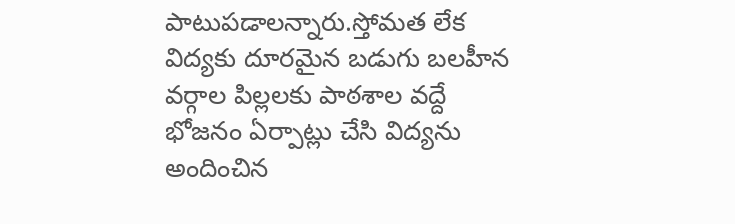పాటుపడాలన్నారు.స్తోమత లేక విద్యకు దూరమైన బడుగు బలహీన వర్గాల పిల్లలకు పాఠశాల వద్దే భోజనం ఏర్పాట్లు చేసి విద్యను అందించిన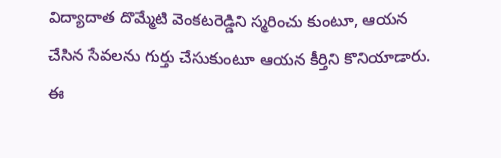విద్యాదాత దొమ్మేటి వెంకటరెడ్డిని స్మరించు కుంటూ, ఆయన చేసిన సేవలను గుర్తు చేసుకుంటూ ఆయన కీర్తిని కొనియాడారు. ఈ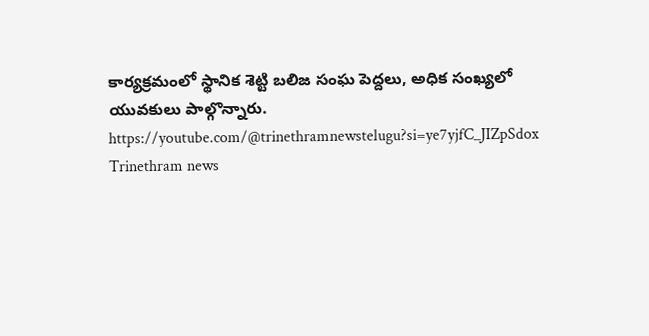కార్యక్రమంలో స్థానిక శెట్టి బలిజ సంఘ పెద్దలు, అధిక సంఖ్యలో యువకులు పాల్గొన్నారు.
https://youtube.com/@trinethramnewstelugu?si=ye7yjfC_JIZpSdox
Trinethram news